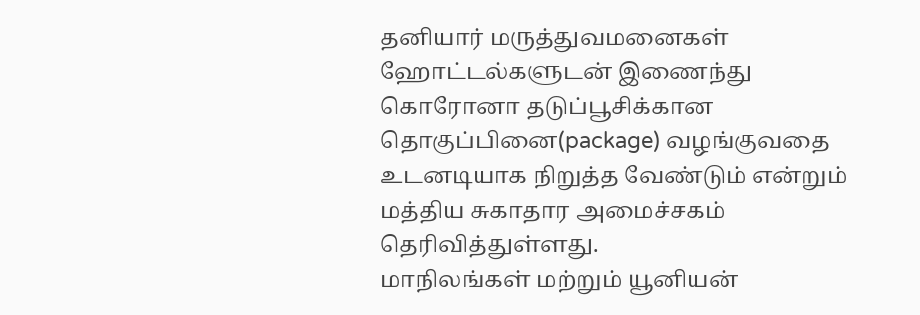தனியார் மருத்துவமனைகள் ஹோட்டல்களுடன் இணைந்து கொரோனா தடுப்பூசிக்கான தொகுப்பினை(package) வழங்குவதை உடனடியாக நிறுத்த வேண்டும் என்றும் மத்திய சுகாதார அமைச்சகம் தெரிவித்துள்ளது.
மாநிலங்கள் மற்றும் யூனியன்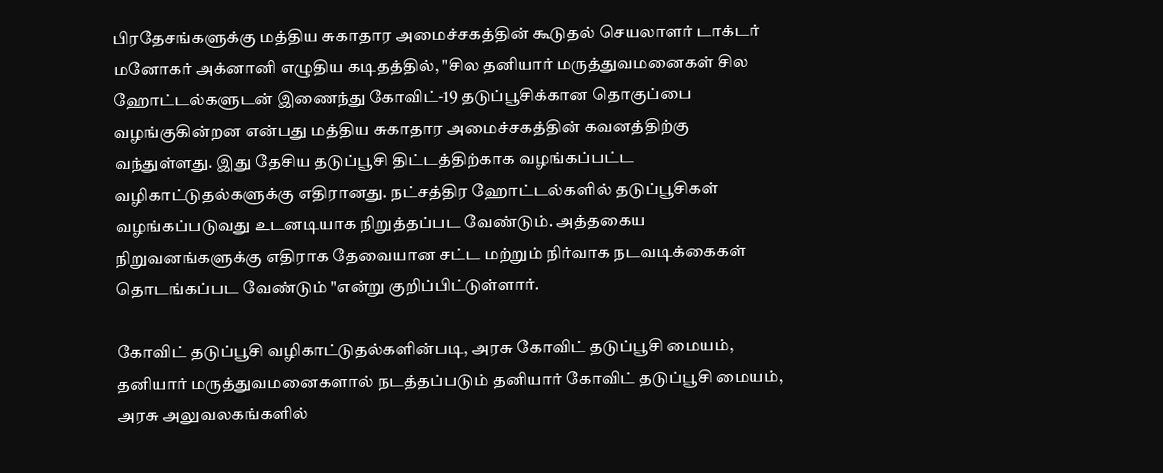பிரதேசங்களுக்கு மத்திய சுகாதார அமைச்சகத்தின் கூடுதல் செயலாளர் டாக்டர் மனோகர் அக்னானி எழுதிய கடிதத்தில், "சில தனியார் மருத்துவமனைகள் சில ஹோட்டல்களுடன் இணைந்து கோவிட்-19 தடுப்பூசிக்கான தொகுப்பை வழங்குகின்றன என்பது மத்திய சுகாதார அமைச்சகத்தின் கவனத்திற்கு வந்துள்ளது. இது தேசிய தடுப்பூசி திட்டத்திற்காக வழங்கப்பட்ட வழிகாட்டுதல்களுக்கு எதிரானது. நட்சத்திர ஹோட்டல்களில் தடுப்பூசிகள் வழங்கப்படுவது உடனடியாக நிறுத்தப்பட வேண்டும். அத்தகைய நிறுவனங்களுக்கு எதிராக தேவையான சட்ட மற்றும் நிர்வாக நடவடிக்கைகள் தொடங்கப்பட வேண்டும் "என்று குறிப்பிட்டுள்ளார்.

கோவிட் தடுப்பூசி வழிகாட்டுதல்களின்படி, அரசு கோவிட் தடுப்பூசி மையம், தனியார் மருத்துவமனைகளால் நடத்தப்படும் தனியார் கோவிட் தடுப்பூசி மையம், அரசு அலுவலகங்களில்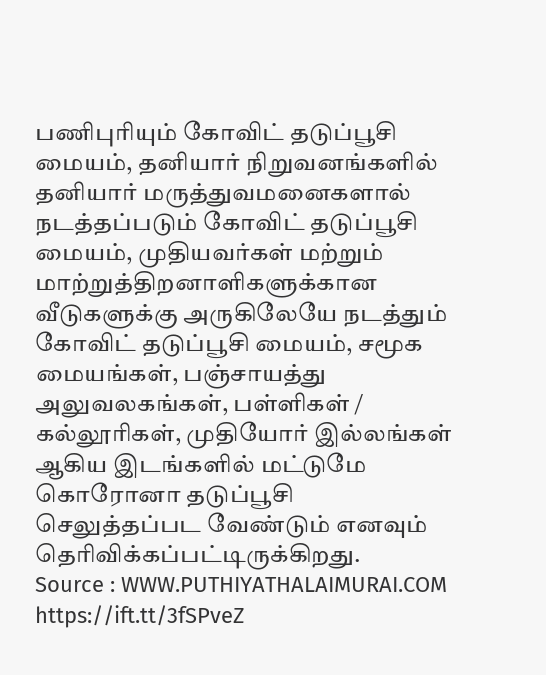பணிபுரியும் கோவிட் தடுப்பூசி மையம், தனியார் நிறுவனங்களில் தனியார் மருத்துவமனைகளால் நடத்தப்படும் கோவிட் தடுப்பூசி மையம், முதியவர்கள் மற்றும் மாற்றுத்திறனாளிகளுக்கான வீடுகளுக்கு அருகிலேயே நடத்தும் கோவிட் தடுப்பூசி மையம், சமூக மையங்கள், பஞ்சாயத்து அலுவலகங்கள், பள்ளிகள் / கல்லூரிகள், முதியோர் இல்லங்கள் ஆகிய இடங்களில் மட்டுமே கொரோனா தடுப்பூசி செலுத்தப்பட வேண்டும் எனவும் தெரிவிக்கப்பட்டிருக்கிறது.
Source : WWW.PUTHIYATHALAIMURAI.COM
https://ift.tt/3fSPveZ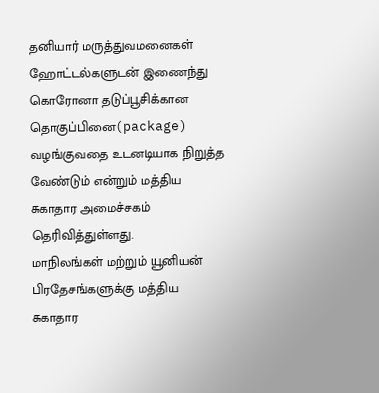தனியார் மருத்துவமனைகள் ஹோட்டல்களுடன் இணைந்து கொரோனா தடுப்பூசிக்கான தொகுப்பினை(package) வழங்குவதை உடனடியாக நிறுத்த வேண்டும் என்றும் மத்திய சுகாதார அமைச்சகம் தெரிவித்துள்ளது.
மாநிலங்கள் மற்றும் யூனியன் பிரதேசங்களுக்கு மத்திய சுகாதார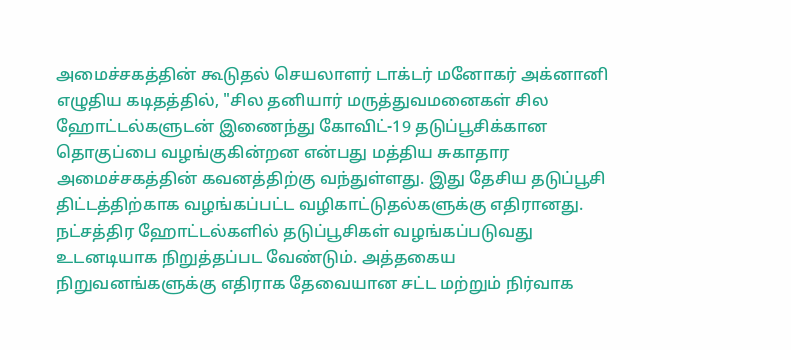அமைச்சகத்தின் கூடுதல் செயலாளர் டாக்டர் மனோகர் அக்னானி எழுதிய கடிதத்தில், "சில தனியார் மருத்துவமனைகள் சில ஹோட்டல்களுடன் இணைந்து கோவிட்-19 தடுப்பூசிக்கான தொகுப்பை வழங்குகின்றன என்பது மத்திய சுகாதார அமைச்சகத்தின் கவனத்திற்கு வந்துள்ளது. இது தேசிய தடுப்பூசி திட்டத்திற்காக வழங்கப்பட்ட வழிகாட்டுதல்களுக்கு எதிரானது. நட்சத்திர ஹோட்டல்களில் தடுப்பூசிகள் வழங்கப்படுவது உடனடியாக நிறுத்தப்பட வேண்டும். அத்தகைய நிறுவனங்களுக்கு எதிராக தேவையான சட்ட மற்றும் நிர்வாக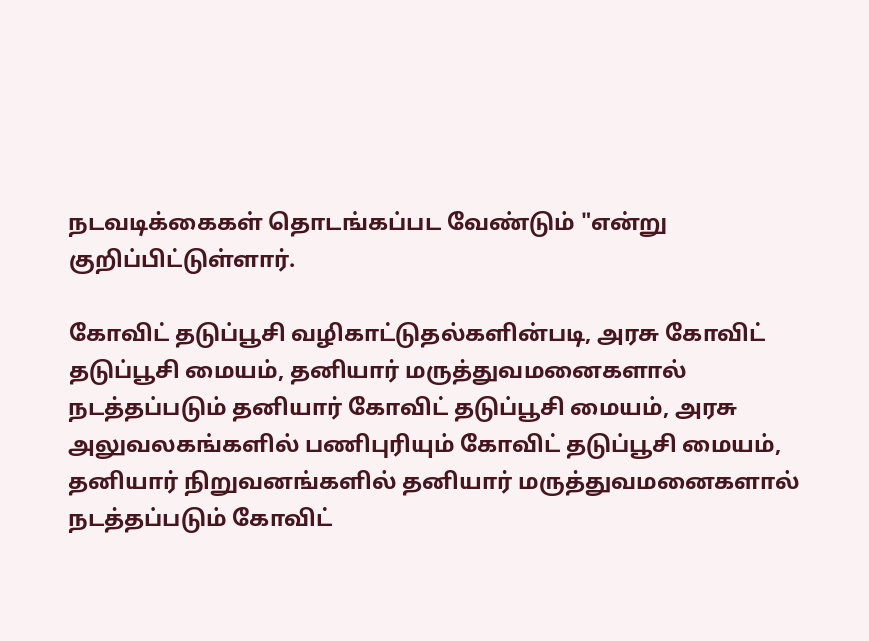நடவடிக்கைகள் தொடங்கப்பட வேண்டும் "என்று குறிப்பிட்டுள்ளார்.

கோவிட் தடுப்பூசி வழிகாட்டுதல்களின்படி, அரசு கோவிட் தடுப்பூசி மையம், தனியார் மருத்துவமனைகளால் நடத்தப்படும் தனியார் கோவிட் தடுப்பூசி மையம், அரசு அலுவலகங்களில் பணிபுரியும் கோவிட் தடுப்பூசி மையம், தனியார் நிறுவனங்களில் தனியார் மருத்துவமனைகளால் நடத்தப்படும் கோவிட்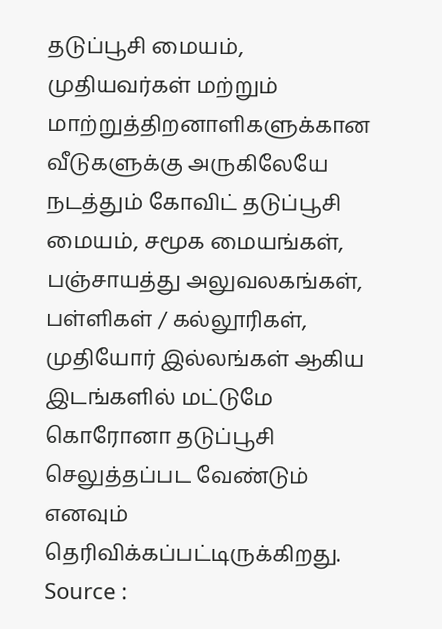தடுப்பூசி மையம், முதியவர்கள் மற்றும் மாற்றுத்திறனாளிகளுக்கான வீடுகளுக்கு அருகிலேயே நடத்தும் கோவிட் தடுப்பூசி மையம், சமூக மையங்கள், பஞ்சாயத்து அலுவலகங்கள், பள்ளிகள் / கல்லூரிகள், முதியோர் இல்லங்கள் ஆகிய இடங்களில் மட்டுமே கொரோனா தடுப்பூசி செலுத்தப்பட வேண்டும் எனவும் தெரிவிக்கப்பட்டிருக்கிறது.
Source :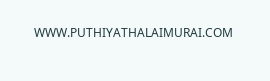WWW.PUTHIYATHALAIMURAI.COM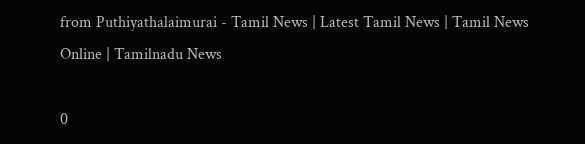from Puthiyathalaimurai - Tamil News | Latest Tamil News | Tamil News Online | Tamilnadu News

0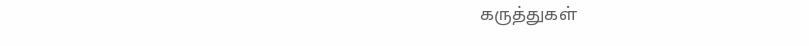கருத்துகள்